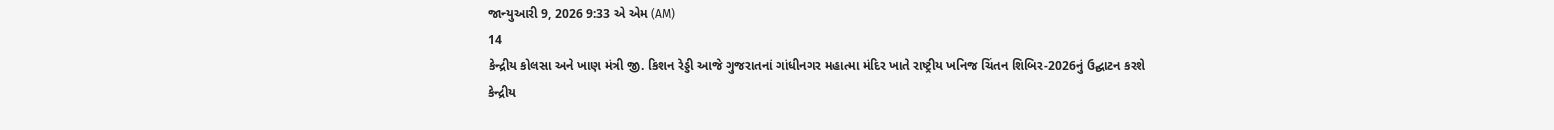જાન્યુઆરી 9, 2026 9:33 એ એમ (AM)
14
કેન્દ્રીય કોલસા અને ખાણ મંત્રી જી. કિશન રેડ્ડી આજે ગુજરાતનાં ગાંધીનગર મહાત્મા મંદિર ખાતે રાષ્ટ્રીય ખનિજ ચિંતન શિબિર-2026નું ઉદ્ઘાટન કરશે
કેન્દ્રીય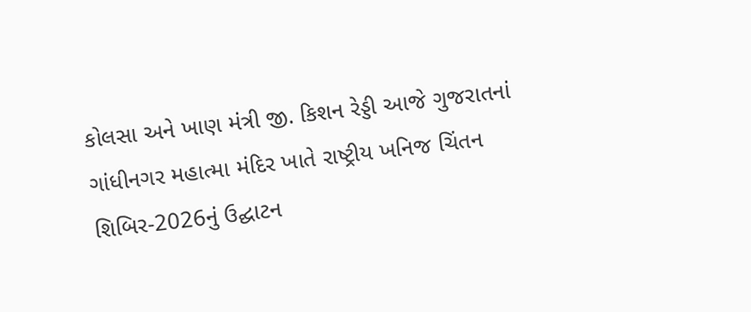કોલસા અને ખાણ મંત્રી જી. કિશન રેડ્ડી આજે ગુજરાતનાં ગાંધીનગર મહાત્મા મંદિર ખાતે રાષ્ટ્રીય ખનિજ ચિંતન શિબિર-2026નું ઉદ્ઘાટન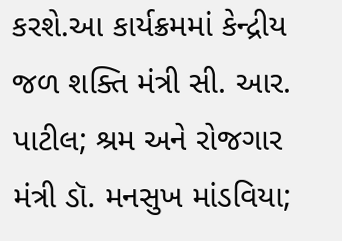કરશે.આ કાર્યક્રમમાં કેન્દ્રીય જળ શક્તિ મંત્રી સી. આર. પાટીલ; શ્રમ અને રોજગાર મંત્રી ડૉ. મનસુખ માંડવિયા;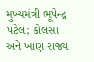મુખ્યમંત્રી ભૂપેન્દ્ર પટેલ; કોલસા અને ખાણ રાજ્ય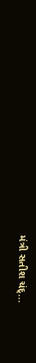મંત્રી સતીશ ચંદ્...